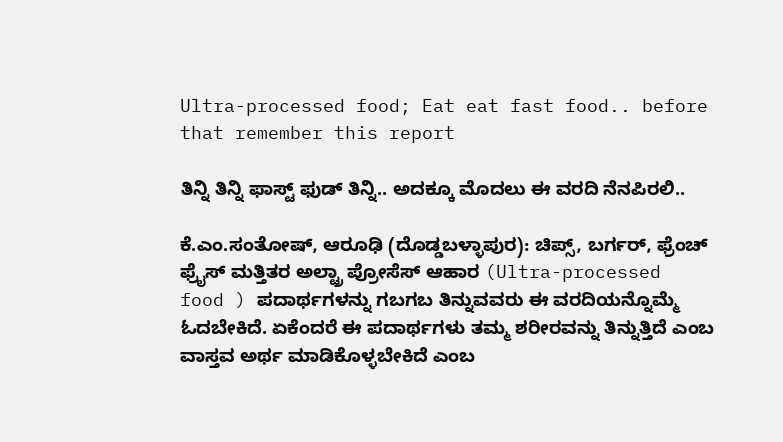Ultra-processed food; Eat eat fast food.. before that remember this report

ತಿನ್ನಿ ತಿನ್ನಿ ಫಾಸ್ಟ್ ಫುಡ್ ತಿನ್ನಿ.. ಅದಕ್ಕೂ ಮೊದಲು ಈ ವರದಿ ನೆನಪಿರಲಿ..

ಕೆ.ಎಂ.ಸಂತೋಷ್, ಆರೂಢಿ (ದೊಡ್ಡಬಳ್ಳಾಪುರ): ಚಿಪ್ಸ್, ಬರ್ಗರ್, ಫ್ರೆಂಚ್ ಫ್ರೈಸ್ ಮತ್ತಿತರ ಅಲ್ಟ್ರಾ ಪ್ರೋಸೆಸ್ ಆಹಾರ (Ultra-processed food ) ಪದಾರ್ಥಗಳನ್ನು ಗಬಗಬ ತಿನ್ನುವವರು ಈ ವರದಿಯನ್ನೊಮ್ಮೆ ಓದಬೇಕಿದೆ. ಏಕೆಂದರೆ ಈ ಪದಾರ್ಥಗಳು ತಮ್ಮ ಶರೀರವನ್ನು ತಿನ್ನುತ್ತಿದೆ ಎಂಬ ವಾಸ್ತವ ಅರ್ಥ ಮಾಡಿಕೊಳ್ಳಬೇಕಿದೆ ಎಂಬ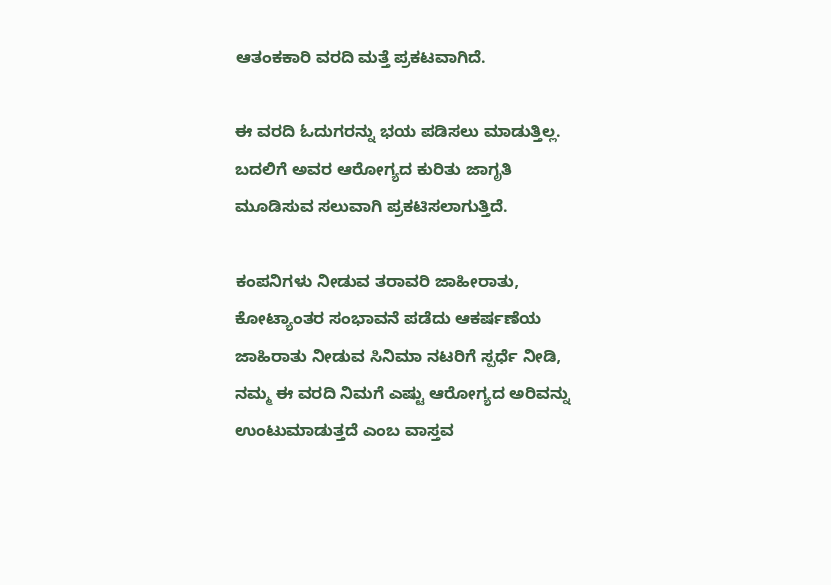ಆತಂಕಕಾರಿ ವರದಿ ಮತ್ತೆ ಪ್ರಕಟವಾಗಿದೆ.

ಈ ವರದಿ ಓದುಗರನ್ನು ಭಯ ಪಡಿಸಲು ಮಾಡುತ್ತಿಲ್ಲ‌. ಬದಲಿಗೆ ಅವರ ಆರೋಗ್ಯದ ಕುರಿತು ಜಾಗೃತಿ ಮೂಡಿಸುವ ಸಲುವಾಗಿ ಪ್ರಕಟಿಸಲಾಗುತ್ತಿದೆ.

ಕಂಪನಿಗಳು ನೀಡುವ ತರಾವರಿ ಜಾಹೀರಾತು, ಕೋಟ್ಯಾಂತರ ಸಂಭಾವನೆ ಪಡೆದು ಆಕರ್ಷಣೆಯ ಜಾಹಿರಾತು ನೀಡುವ ಸಿನಿಮಾ ನಟರಿಗೆ ಸ್ಪರ್ಧೆ ನೀಡಿ, ನಮ್ಮ ಈ ವರದಿ ನಿಮಗೆ ಎಷ್ಟು ಆರೋಗ್ಯದ ಅರಿವನ್ನು ಉಂಟುಮಾಡುತ್ತದೆ ಎಂಬ ವಾಸ್ತವ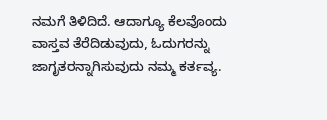ನಮಗೆ ತಿಳಿದಿದೆ. ಆದಾಗ್ಯೂ ಕೆಲವೊಂದು ವಾಸ್ತವ ತೆರೆದಿಡುವುದು, ಓದುಗರನ್ನು ಜಾಗೃತರನ್ನಾಗಿಸುವುದು ನಮ್ಮ ಕರ್ತವ್ಯ.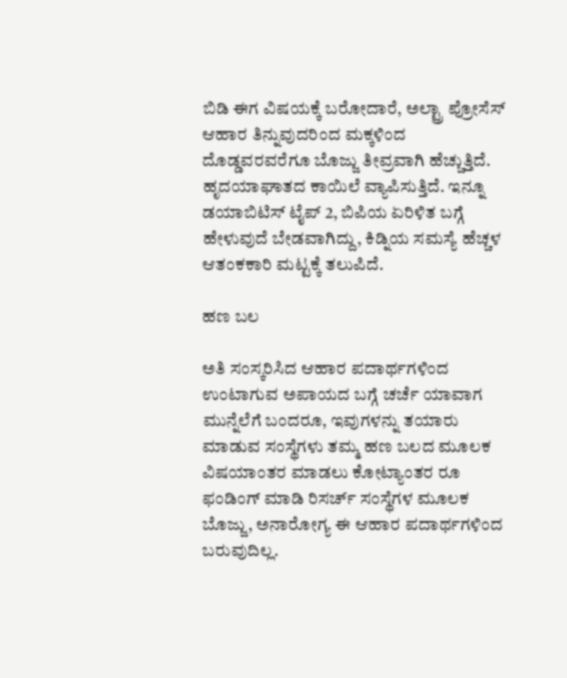ಬಿಡಿ ಈಗ ವಿಷಯಕ್ಕೆ ಬರೋದಾರೆ, ಅಲ್ಟ್ರಾ ಪ್ರೋಸೆಸ್ ಆಹಾರ ತಿನ್ನುವುದರಿಂದ ಮಕ್ಕಳಿಂದ ದೊಡ್ಡವರವರೆಗೂ ಬೊಜ್ಜು ತೀವ್ರವಾಗಿ ಹೆಚ್ಚುತ್ತಿದೆ. ಹೃದಯಾಘಾತದ ಕಾಯಿಲೆ ವ್ಯಾಪಿಸುತ್ತಿದೆ. ಇನ್ನೂ ಡಯಾಬಿಟಿಸ್ ಟೈಪ್ 2, ಬಿಪಿಯ ಏರಿಳಿತ ಬಗ್ಗೆ ಹೇಳುವುದೆ ಬೇಡವಾಗಿದ್ದು, ಕಿಡ್ನಿಯ ಸಮಸ್ಯೆ ಹೆಚ್ಚಳ ಆತಂಕಕಾರಿ ಮಟ್ಟಕ್ಕೆ ತಲುಪಿದೆ.

ಹಣ ಬಲ

ಅತಿ ಸಂಸ್ಕರಿಸಿದ ಆಹಾರ ಪದಾರ್ಥಗಳಿಂದ ಉಂಟಾಗುವ ಅಪಾಯದ ಬಗ್ಗೆ ಚರ್ಚೆ ಯಾವಾಗ ಮುನ್ನೆಲೆಗೆ ಬಂದರೂ, ಇವುಗಳನ್ನು ತಯಾರು ಮಾಡುವ ಸಂಸ್ಥೆಗಳು ತಮ್ಮ ಹಣ ಬಲದ ಮೂಲಕ ವಿಷಯಾಂತರ ಮಾಡಲು ಕೋಟ್ಯಾಂತರ ರೂ ಫಂಡಿಂಗ್ ಮಾಡಿ ರಿಸರ್ಚ್ ಸಂಸ್ಥೆಗಳ ಮೂಲಕ ಬೊಜ್ಜು, ಅನಾರೋಗ್ಯ ಈ ಆಹಾರ ಪದಾರ್ಥಗಳಿಂದ ಬರುವುದಿಲ್ಲ.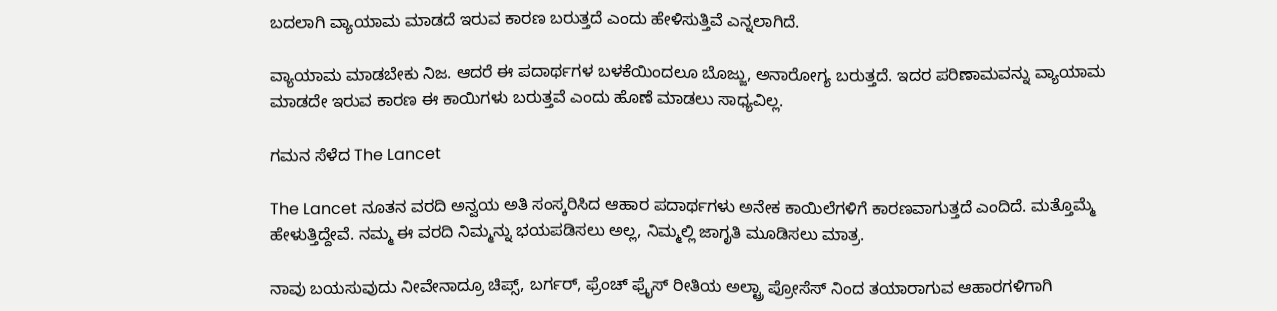ಬದಲಾಗಿ ವ್ಯಾಯಾಮ ಮಾಡದೆ ಇರುವ ಕಾರಣ ಬರುತ್ತದೆ ಎಂದು ಹೇಳಿಸುತ್ತಿವೆ‌ ಎನ್ನಲಾಗಿದೆ.

ವ್ಯಾಯಾಮ ಮಾಡಬೇಕು ನಿಜ. ಆದರೆ ಈ ಪದಾರ್ಥಗಳ ಬಳಕೆಯಿಂದಲೂ ಬೊಜ್ಜು, ಅನಾರೋಗ್ಯ ಬರುತ್ತದೆ. ಇದರ ಪರಿಣಾಮವನ್ನು ವ್ಯಾಯಾಮ ಮಾಡದೇ ಇರುವ ಕಾರಣ ಈ ಕಾಯಿಗಳು ಬರುತ್ತವೆ ಎಂದು ಹೊಣೆ ಮಾಡಲು ಸಾಧ್ಯವಿಲ್ಲ.

ಗಮನ ಸೆಳೆದ The Lancet

The Lancet ನೂತನ ವರದಿ ಅನ್ವಯ ಅತಿ ಸಂಸ್ಕರಿಸಿದ ಆಹಾರ ಪದಾರ್ಥಗಳು ಅನೇಕ ಕಾಯಿಲೆಗಳಿಗೆ ಕಾರಣವಾಗುತ್ತದೆ ಎಂದಿದೆ. ಮತ್ತೊಮ್ಮೆ ಹೇಳುತ್ತಿದ್ದೇವೆ. ನಮ್ಮ ಈ ವರದಿ ನಿಮ್ಮನ್ನು ಭಯಪಡಿಸಲು ಅಲ್ಲ‌, ನಿಮ್ಮಲ್ಲಿ ಜಾಗೃತಿ ಮೂಡಿಸಲು ಮಾತ್ರ.

ನಾವು ಬಯಸುವುದು ನೀವೇನಾದ್ರೂ ಚಿಪ್ಸ್, ಬರ್ಗರ್, ಫ್ರೆಂಚ್ ಫ್ರೈಸ್ ರೀತಿಯ ಅಲ್ಟ್ರಾ ಪ್ರೋಸೆಸ್ ನಿಂದ ತಯಾರಾಗುವ ಆಹಾರಗಳಿಗಾಗಿ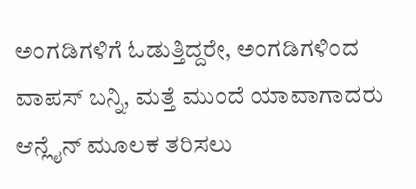ಅಂಗಡಿಗಳಿಗೆ ಓಡುತ್ತಿದ್ದರೇ‌, ಅಂಗಡಿಗಳಿಂದ ವಾಪಸ್ ಬನ್ನಿ, ಮತ್ತೆ ಮುಂದೆ ಯಾವಾಗಾದರು ಆನ್ಲೈನ್ ಮೂಲಕ ತರಿಸಲು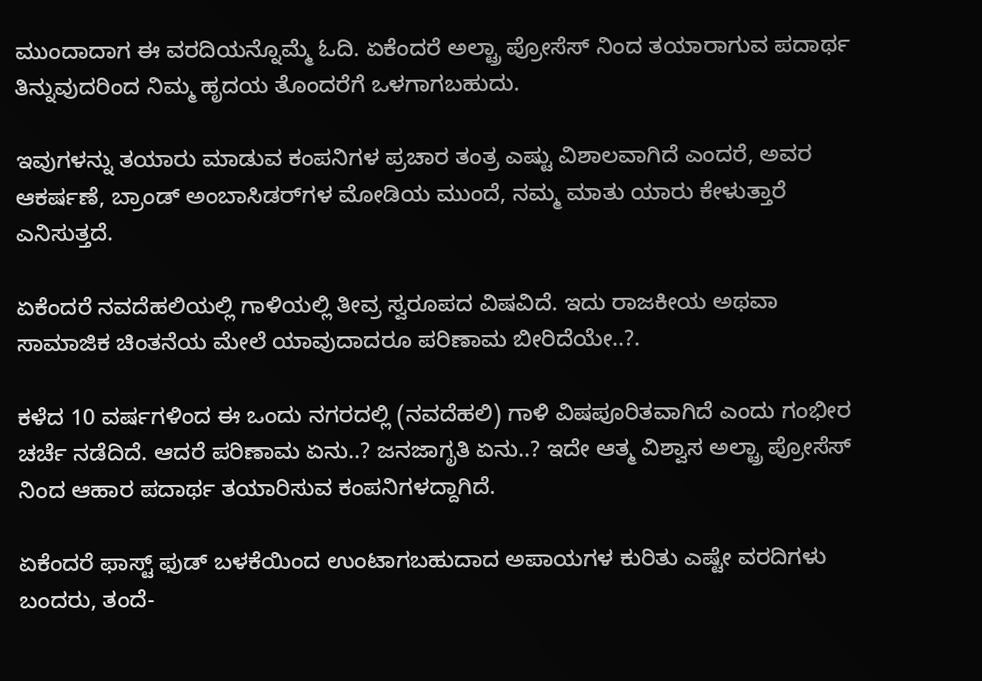ಮುಂದಾದಾಗ ಈ ವರದಿಯನ್ನೊಮ್ಮೆ ಓದಿ. ಏಕೆಂದರೆ ಅಲ್ಟ್ರಾ ಪ್ರೋಸೆಸ್ ನಿಂದ ತಯಾರಾಗುವ ಪದಾರ್ಥ ತಿನ್ನುವುದರಿಂದ ನಿಮ್ಮ ಹೃದಯ ತೊಂದರೆಗೆ ಒಳಗಾಗಬಹುದು.

ಇವುಗಳನ್ನು ತಯಾರು ಮಾಡುವ ಕಂಪನಿಗಳ ಪ್ರಚಾರ ತಂತ್ರ ಎಷ್ಟು ವಿಶಾಲವಾಗಿದೆ ಎಂದರೆ, ಅವರ ಆಕರ್ಷಣೆ, ಬ್ರಾಂಡ್ ಅಂಬಾಸಿಡರ್‌ಗಳ ಮೋಡಿಯ ಮುಂದೆ, ನಮ್ಮ ಮಾತು ಯಾರು ಕೇಳುತ್ತಾರೆ ಎನಿಸುತ್ತದೆ.

ಏಕೆಂದರೆ ನವದೆಹಲಿಯಲ್ಲಿ ಗಾಳಿಯಲ್ಲಿ ತೀವ್ರ ಸ್ವರೂಪದ ವಿಷವಿದೆ. ಇದು ರಾಜಕೀಯ ಅಥವಾ ಸಾಮಾಜಿಕ ಚಿಂತನೆಯ ಮೇಲೆ ಯಾವುದಾದರೂ ಪರಿಣಾಮ ಬೀರಿದೆಯೇ..?.

ಕಳೆದ 10 ವರ್ಷಗಳಿಂದ ಈ ಒಂದು ನಗರದಲ್ಲಿ (ನವದೆಹಲಿ) ಗಾಳಿ ವಿಷಪೂರಿತವಾಗಿದೆ ಎಂದು ಗಂಭೀರ ಚರ್ಚೆ ನಡೆದಿದೆ. ಆದರೆ ಪರಿಣಾಮ ಏನು..? ಜನಜಾಗೃತಿ ಏನು..? ಇದೇ ಆತ್ಮ ವಿಶ್ವಾಸ ಅಲ್ಟ್ರಾ ಪ್ರೋಸೆಸ್ ನಿಂದ ಆಹಾರ ಪದಾರ್ಥ ತಯಾರಿಸುವ ಕಂಪನಿಗಳದ್ದಾಗಿದೆ.

ಏಕೆಂದರೆ ಫಾಸ್ಟ್ ಫುಡ್ ಬಳಕೆಯಿಂದ ಉಂಟಾಗಬಹುದಾದ ಅಪಾಯಗಳ ಕುರಿತು ಎಷ್ಟೇ ವರದಿಗಳು ಬಂದರು, ತಂದೆ-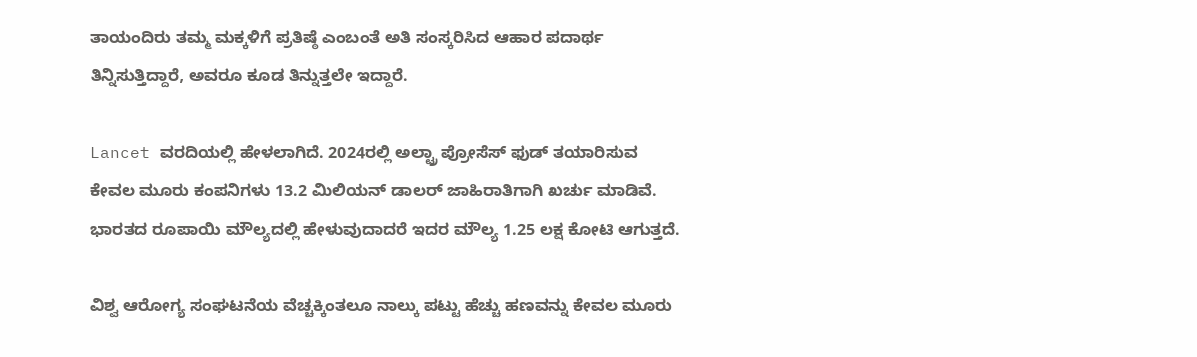ತಾಯಂದಿರು ತಮ್ಮ ಮಕ್ಕಳಿಗೆ ಪ್ರತಿಷ್ಠೆ ಎಂಬಂತೆ ಅತಿ ಸಂಸ್ಕರಿಸಿದ ಆಹಾರ ಪದಾರ್ಥ ತಿನ್ನಿಸುತ್ತಿದ್ದಾರೆ, ಅವರೂ ಕೂಡ ತಿನ್ನುತ್ತಲೇ ಇದ್ದಾರೆ.

Lancet ವರದಿಯಲ್ಲಿ ಹೇಳಲಾಗಿದೆ. 2024ರಲ್ಲಿ ಅಲ್ಟ್ರಾ ಪ್ರೋಸೆಸ್ ಫುಡ್ ತಯಾರಿಸುವ ಕೇವಲ ಮೂರು ಕಂಪನಿಗಳು 13.2 ಮಿಲಿಯನ್ ಡಾಲರ್ ಜಾಹಿರಾತಿಗಾಗಿ ಖರ್ಚು ಮಾಡಿವೆ. ಭಾರತದ ರೂಪಾಯಿ ಮೌಲ್ಯದಲ್ಲಿ ಹೇಳುವುದಾದರೆ ಇದರ ಮೌಲ್ಯ 1.25 ಲಕ್ಷ ಕೋಟಿ ಆಗುತ್ತದೆ.

ವಿಶ್ವ ಆರೋಗ್ಯ ಸಂಘಟನೆಯ ವೆಚ್ಚಕ್ಕಿಂತಲೂ ನಾಲ್ಕು ಪಟ್ಟು ಹೆಚ್ಚು ಹಣವನ್ನು ಕೇವಲ ಮೂರು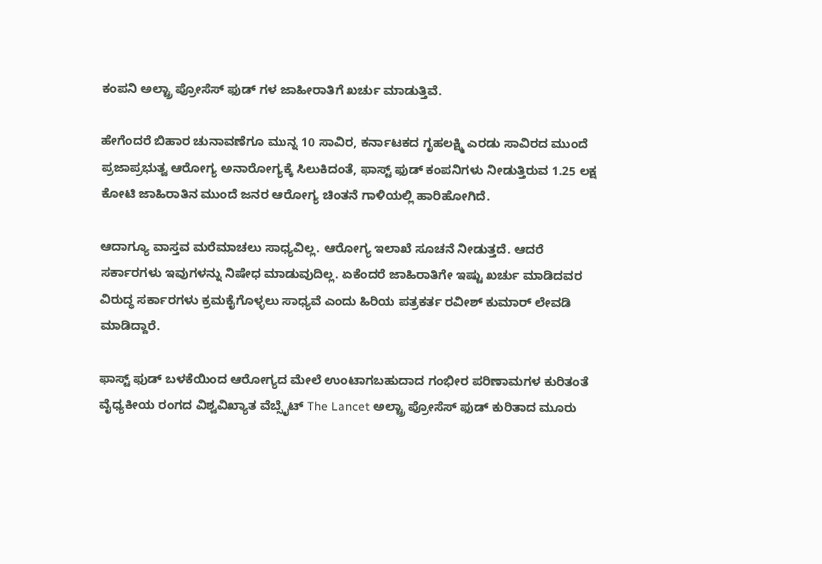ಕಂಪನಿ ಅಲ್ಟ್ರಾ ಪ್ರೋಸೆಸ್ ಫುಡ್ ಗಳ ಜಾಹೀರಾತಿಗೆ ಖರ್ಚು ಮಾಡುತ್ತಿವೆ.

ಹೇಗೆಂದರೆ ಬಿಹಾರ ಚುನಾವಣೆಗೂ ಮುನ್ನ 10 ಸಾವಿರ, ಕರ್ನಾಟಕದ ಗೃಹಲಕ್ಷ್ಮಿ ಎರಡು ಸಾವಿರದ ಮುಂದೆ ಪ್ರಜಾಪ್ರಭುತ್ವ ಆರೋಗ್ಯ ಅನಾರೋಗ್ಯಕ್ಕೆ ಸಿಲುಕಿದಂತೆ, ಫಾಸ್ಟ್ ಫುಡ್ ಕಂಪನಿಗಳು ನೀಡುತ್ತಿರುವ 1.25 ಲಕ್ಷ ಕೋಟಿ ಜಾಹಿರಾತಿನ ಮುಂದೆ ಜನರ ಆರೋಗ್ಯ ಚಿಂತನೆ ಗಾಳಿಯಲ್ಲಿ ಹಾರಿಹೋಗಿದೆ.

ಆದಾಗ್ಯೂ ವಾಸ್ತವ ಮರೆಮಾಚಲು ಸಾಧ್ಯವಿಲ್ಲ. ಆರೋಗ್ಯ ಇಲಾಖೆ ಸೂಚನೆ ನೀಡುತ್ತದೆ. ಆದರೆ ಸರ್ಕಾರಗಳು ಇವುಗಳನ್ನು ನಿಷೇಧ ಮಾಡುವುದಿಲ್ಲ. ಏಕೆಂದರೆ ಜಾಹಿರಾತಿಗೇ ಇಷ್ಟು ಖರ್ಚು ಮಾಡಿದವರ ವಿರುದ್ಧ ಸರ್ಕಾರಗಳು ಕ್ರಮಕೈಗೊಳ್ಳಲು ಸಾಧ್ಯವೆ ಎಂದು ಹಿರಿಯ ಪತ್ರಕರ್ತ ರವೀಶ್ ಕುಮಾರ್ ಲೇವಡಿ ಮಾಡಿದ್ದಾರೆ.

ಫಾಸ್ಟ್ ಫುಡ್ ಬಳಕೆಯಿಂದ ಆರೋಗ್ಯದ ಮೇಲೆ ಉಂಟಾಗಬಹುದಾದ ಗಂಭೀರ ಪರಿಣಾಮಗಳ ಕುರಿತಂತೆ ವೈಧ್ಯಕೀಯ ರಂಗದ ವಿಶ್ವವಿಖ್ಯಾತ ವೆಬ್ಸೈಟ್ The Lancet ಅಲ್ಟ್ರಾ ಪ್ರೋಸೆಸ್ ಫುಡ್ ಕುರಿತಾದ ಮೂರು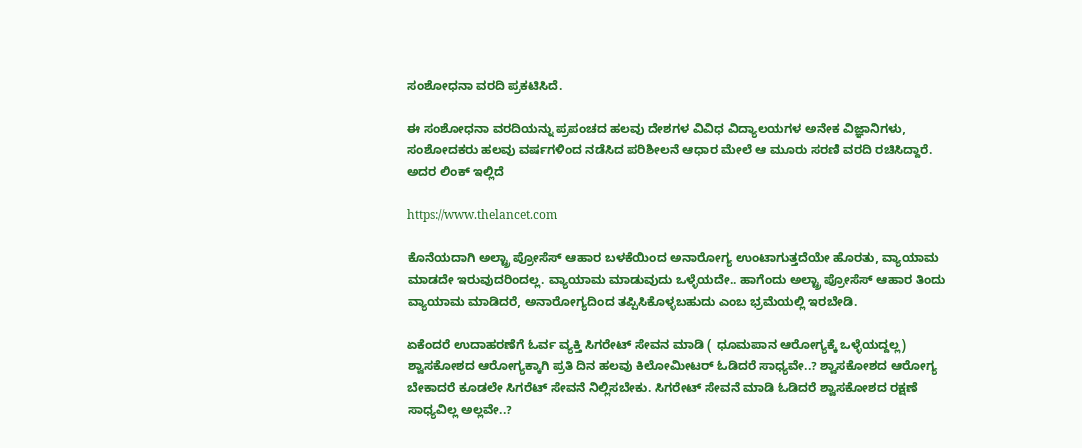ಸಂಶೋಧನಾ ವರದಿ ಪ್ರಕಟಿಸಿದೆ.

ಈ ಸಂಶೋಧನಾ ವರದಿಯನ್ನು ಪ್ರಪಂಚದ ಹಲವು ದೇಶಗಳ ವಿವಿಧ ವಿದ್ಯಾಲಯಗಳ ಅನೇಕ ವಿಜ್ಞಾನಿಗಳು, ಸಂಶೋದಕರು ಹಲವು ವರ್ಷಗಳಿಂದ ನಡೆಸಿದ ಪರಿಶೀಲನೆ ಆಧಾರ ಮೇಲೆ ಆ ಮೂರು ಸರಣಿ ವರದಿ ರಚಿಸಿದ್ದಾರೆ. ಅದರ ಲಿಂಕ್ ಇಲ್ಲಿದೆ

https://www.thelancet.com

ಕೊನೆಯದಾಗಿ ಅಲ್ಟ್ರಾ ಪ್ರೋಸೆಸ್ ಆಹಾರ ಬಳಕೆಯಿಂದ ಅನಾರೋಗ್ಯ ಉಂಟಾಗುತ್ತದೆಯೇ ಹೊರತು, ವ್ಯಾಯಾಮ ಮಾಡದೇ ಇರುವುದರಿಂದಲ್ಲ. ವ್ಯಾಯಾಮ ಮಾಡುವುದು ಒಳ್ಳೆಯದೇ.. ಹಾಗೆಂದು ಅಲ್ಟ್ರಾ ಪ್ರೋಸೆಸ್ ಆಹಾರ ತಿಂದು ವ್ಯಾಯಾಮ ಮಾಡಿದರೆ, ಅನಾರೋಗ್ಯದಿಂದ ತಪ್ಪಿಸಿಕೊಳ್ಳಬಹುದು ಎಂಬ ಭ್ರಮೆಯಲ್ಲಿ ಇರಬೇಡಿ.

ಏಕೆಂದರೆ ಉದಾಹರಣೆಗೆ ಓರ್ವ ವ್ಯಕ್ತಿ ಸಿಗರೇಟ್ ಸೇವನ ಮಾಡಿ ( ಧೂಮಪಾನ ಆರೋಗ್ಯಕ್ಕೆ ಒಳ್ಳೆಯದ್ದಲ್ಲ) ಶ್ವಾಸಕೋಶದ ಆರೋಗ್ಯಕ್ಕಾಗಿ ಪ್ರತಿ ದಿನ ಹಲವು ಕಿಲೋಮೀಟರ್ ಓಡಿದರೆ ಸಾಧ್ಯವೇ..? ಶ್ವಾಸಕೋಶದ ಆರೋಗ್ಯ ಬೇಕಾದರೆ ಕೂಡಲೇ ಸಿಗರೆಟ್ ಸೇವನೆ ನಿಲ್ಲಿಸಬೇಕು. ಸಿಗರೇಟ್ ಸೇವನೆ ಮಾಡಿ ಓಡಿದರೆ ಶ್ವಾಸಕೋಶದ ರಕ್ಷಣೆ ಸಾಧ್ಯವಿಲ್ಲ ಅಲ್ಲವೇ..?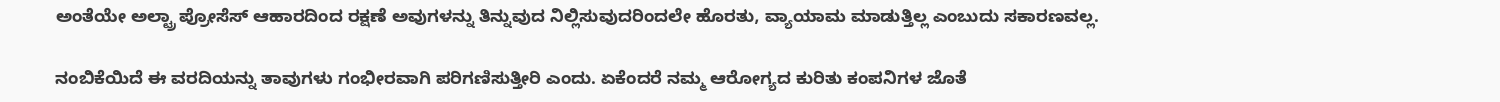ಅಂತೆಯೇ ಅಲ್ಟ್ರಾ ಪ್ರೋಸೆಸ್ ಆಹಾರದಿಂದ ರಕ್ಷಣೆ ಅವುಗಳನ್ನು ತಿನ್ನುವುದ ನಿಲ್ಲಿಸುವುದರಿಂದಲೇ ಹೊರತು, ವ್ಯಾಯಾಮ ಮಾಡುತ್ತಿಲ್ಲ ಎಂಬುದು ಸಕಾರಣವಲ್ಲ.

ನಂಬಿಕೆಯಿದೆ ಈ ವರದಿಯನ್ನು ತಾವುಗಳು ಗಂಭೀರವಾಗಿ ಪರಿಗಣಿಸುತ್ತೀರಿ ಎಂದು. ಏಕೆಂದರೆ ನಮ್ಮ ಆರೋಗ್ಯದ ಕುರಿತು ಕಂಪನಿಗಳ ಜೊತೆ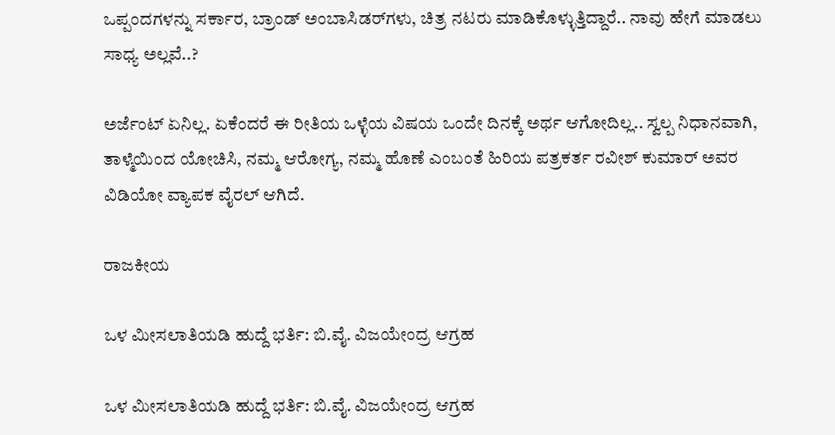ಒಪ್ಪಂದಗಳನ್ನು ಸರ್ಕಾರ, ಬ್ರಾಂಡ್ ಅಂಬಾಸಿಡರ್‌ಗಳು, ಚಿತ್ರ ನಟರು ಮಾಡಿಕೊಳ್ಳುತ್ತಿದ್ದಾರೆ.. ನಾವು ಹೇಗೆ ಮಾಡಲು ಸಾಧ್ಯ ಅಲ್ಲವೆ..?

ಅರ್ಜೆಂಟ್ ಏನಿಲ್ಲ. ಏಕೆಂದರೆ ಈ ರೀತಿಯ ಒಳ್ಳೆಯ ವಿಷಯ ಒಂದೇ ದಿನಕ್ಕೆ ಅರ್ಥ ಆಗೋದಿಲ್ಲ‌.. ಸ್ವಲ್ಪ ನಿಧಾನವಾಗಿ, ತಾಳ್ಮೆಯಿಂದ ಯೋಚಿಸಿ‌, ನಮ್ಮ ಆರೋಗ್ಯ, ನಮ್ಮ ಹೊಣೆ ಎಂಬಂತೆ ಹಿರಿಯ ಪತ್ರಕರ್ತ ರವೀಶ್ ಕುಮಾರ್ ಅವರ ವಿಡಿಯೋ ವ್ಯಾಪಕ ವೈರಲ್ ಆಗಿದೆ.

ರಾಜಕೀಯ

ಒಳ ಮೀಸಲಾತಿಯಡಿ ಹುದ್ದೆ ಭರ್ತಿ: ಬಿ.ವೈ. ವಿಜಯೇಂದ್ರ ಆಗ್ರಹ

ಒಳ ಮೀಸಲಾತಿಯಡಿ ಹುದ್ದೆ ಭರ್ತಿ: ಬಿ.ವೈ. ವಿಜಯೇಂದ್ರ ಆಗ್ರಹ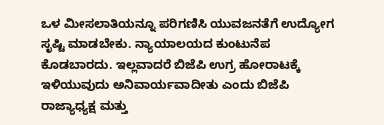ಒಳ ಮೀಸಲಾತಿಯನ್ನೂ ಪರಿಗಣಿಸಿ ಯುವಜನತೆಗೆ ಉದ್ಯೋಗ ಸೃಷ್ಟಿ ಮಾಡಬೇಕು. ನ್ಯಾಯಾಲಯದ ಕುಂಟುನೆಪ ಕೊಡಬಾರದು. ಇಲ್ಲವಾದರೆ ಬಿಜೆಪಿ ಉಗ್ರ ಹೋರಾಟಕ್ಕೆ ಇಳಿಯುವುದು ಅನಿವಾರ್ಯವಾದೀತು ಎಂದು ಬಿಜೆಪಿ ರಾಜ್ಯಾಧ್ಯಕ್ಷ ಮತ್ತು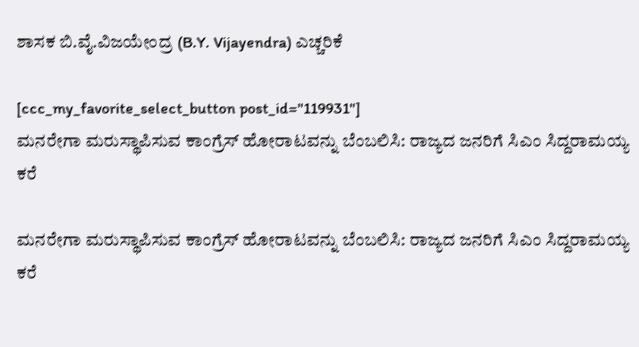ಶಾಸಕ ಬಿ.ವೈ.ವಿಜಯೇಂದ್ರ (B.Y. Vijayendra) ಎಚ್ಚರಿಕೆ

[ccc_my_favorite_select_button post_id="119931"]
ಮನರೇಗಾ ಮರುಸ್ಥಾಪಿಸುವ ಕಾಂಗ್ರೆಸ್ ಹೋರಾಟವನ್ನು ಬೆಂಬಲಿಸಿ: ರಾಜ್ಯದ ಜನರಿಗೆ ಸಿಎಂ ಸಿದ್ದರಾಮಯ್ಯ ಕರೆ

ಮನರೇಗಾ ಮರುಸ್ಥಾಪಿಸುವ ಕಾಂಗ್ರೆಸ್ ಹೋರಾಟವನ್ನು ಬೆಂಬಲಿಸಿ: ರಾಜ್ಯದ ಜನರಿಗೆ ಸಿಎಂ ಸಿದ್ದರಾಮಯ್ಯ ಕರೆ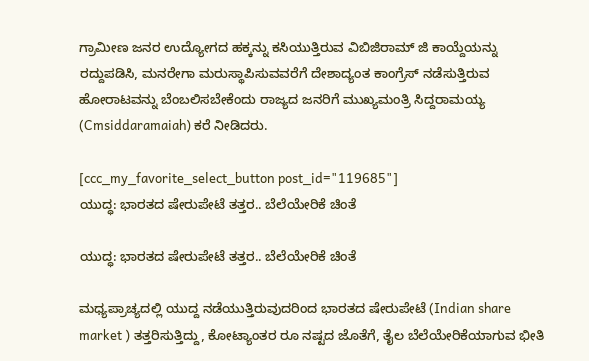ಗ್ರಾಮೀಣ ಜನರ ಉದ್ಯೋಗದ ಹಕ್ಕನ್ನು ಕಸಿಯುತ್ತಿರುವ ವಿಬಿಜಿರಾಮ್ ಜಿ ಕಾಯ್ದೆಯನ್ನು ರದ್ದುಪಡಿಸಿ, ಮನರೇಗಾ ಮರುಸ್ಥಾಪಿಸುವವರೆಗೆ ದೇಶಾದ್ಯಂತ ಕಾಂಗ್ರೆಸ್ ನಡೆಸುತ್ತಿರುವ ಹೋರಾಟವನ್ನು ಬೆಂಬಲಿಸಬೇಕೆಂದು ರಾಜ್ಯದ ಜನರಿಗೆ ಮುಖ್ಯಮಂತ್ರಿ ಸಿದ್ದರಾಮಯ್ಯ (Cmsiddaramaiah) ಕರೆ ನೀಡಿದರು.

[ccc_my_favorite_select_button post_id="119685"]
ಯುದ್ಧ: ಭಾರತದ ಷೇರುಪೇಟೆ ತತ್ತರ.. ಬೆಲೆಯೇರಿಕೆ ಚಿಂತೆ

ಯುದ್ಧ: ಭಾರತದ ಷೇರುಪೇಟೆ ತತ್ತರ.. ಬೆಲೆಯೇರಿಕೆ ಚಿಂತೆ

ಮಧ್ಯಪ್ರಾಚ್ಯದಲ್ಲಿ ಯುದ್ದ ನಡೆಯುತ್ತಿರುವುದರಿಂದ ಭಾರತದ ಷೇರುಪೇಟೆ (Indian share market ) ತತ್ತರಿಸುತ್ತಿದ್ದು, ಕೋಟ್ಯಾಂತರ ರೂ ನಷ್ಟದ ಜೊತೆಗೆ, ತೈಲ ಬೆಲೆಯೇರಿಕೆಯಾಗುವ ಭೀತಿ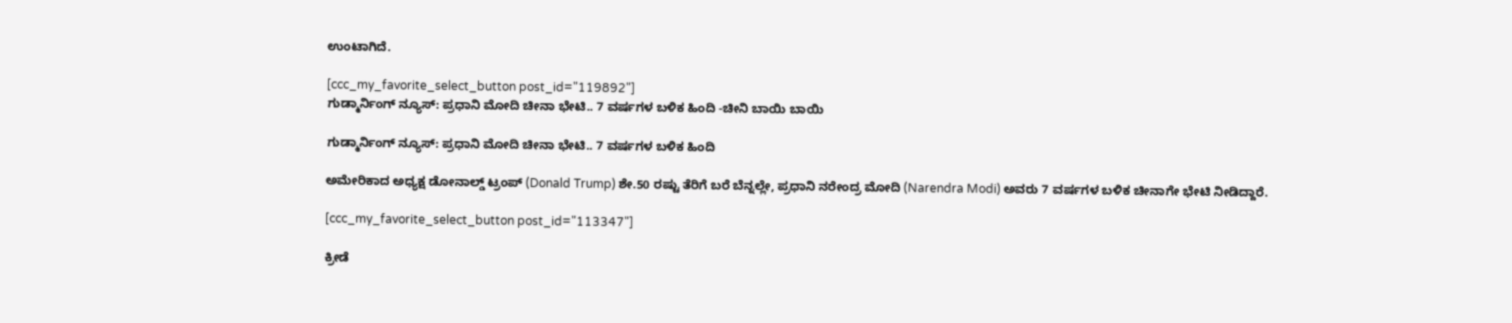ಉಂಟಾಗಿದೆ.

[ccc_my_favorite_select_button post_id="119892"]
ಗುಡ್ಮಾರ್ನಿಂಗ್ ನ್ಯೂಸ್: ಪ್ರಧಾನಿ ಮೋದಿ ಚೀನಾ ಭೇಟಿ.. 7 ವರ್ಷಗಳ ಬಳಿಕ ಹಿಂದಿ -ಚೀನಿ ಬಾಯಿ ಬಾಯಿ

ಗುಡ್ಮಾರ್ನಿಂಗ್ ನ್ಯೂಸ್: ಪ್ರಧಾನಿ ಮೋದಿ ಚೀನಾ ಭೇಟಿ.. 7 ವರ್ಷಗಳ ಬಳಿಕ ಹಿಂದಿ

ಅಮೇರಿಕಾದ ಅಧ್ಯಕ್ಷ ಡೋನಾಲ್ಡ್ ಟ್ರಂಪ್ (Donald Trump) ಶೇ.50 ರಷ್ಟು ತೆರಿಗೆ ಬರೆ ಬೆನ್ನಲ್ಲೇ, ಪ್ರಧಾನಿ ನರೇಂದ್ರ ಮೋದಿ (Narendra Modi) ಅವರು 7 ವರ್ಷಗಳ ಬಳಿಕ ಚೀನಾಗೇ ಭೇಟಿ ನೀಡಿದ್ದಾರೆ.

[ccc_my_favorite_select_button post_id="113347"]

ಕ್ರೀಡೆ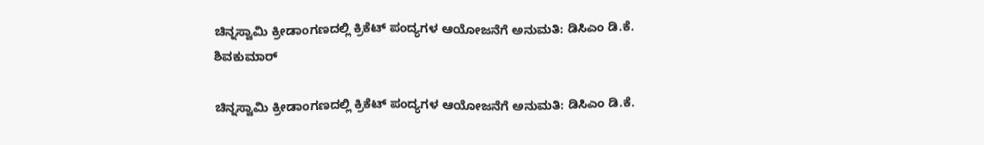ಚಿನ್ನಸ್ವಾಮಿ ಕ್ರೀಡಾಂಗಣದಲ್ಲಿ ಕ್ರಿಕೆಟ್ ಪಂದ್ಯಗಳ ಆಯೋಜನೆಗೆ ಅನುಮತಿ: ಡಿಸಿಎಂ ಡಿ.ಕೆ. ಶಿವಕುಮಾರ್

ಚಿನ್ನಸ್ವಾಮಿ ಕ್ರೀಡಾಂಗಣದಲ್ಲಿ ಕ್ರಿಕೆಟ್ ಪಂದ್ಯಗಳ ಆಯೋಜನೆಗೆ ಅನುಮತಿ: ಡಿಸಿಎಂ ಡಿ.ಕೆ.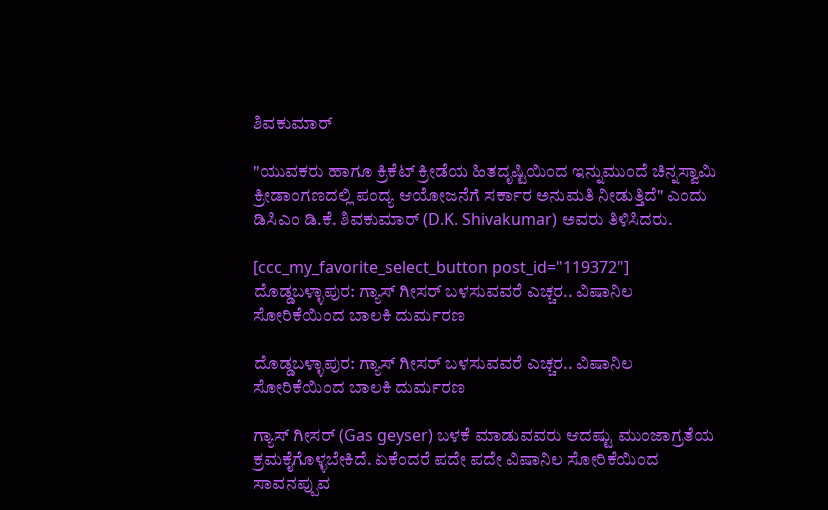ಶಿವಕುಮಾರ್

"ಯುವಕರು ಹಾಗೂ ಕ್ರಿಕೆಟ್ ಕ್ರೀಡೆಯ ಹಿತದೃಷ್ಟಿಯಿಂದ ಇನ್ನುಮುಂದೆ ಚಿನ್ನಸ್ವಾಮಿ ಕ್ರೀಡಾಂಗಣದಲ್ಲಿ ಪಂದ್ಯ ಆಯೋಜನೆಗೆ ಸರ್ಕಾರ ಅನುಮತಿ ನೀಡುತ್ತಿದೆ" ಎಂದು ಡಿಸಿಎಂ ಡಿ.ಕೆ. ಶಿವಕುಮಾರ್ (D.K. Shivakumar) ಅವರು ತಿಳಿಸಿದರು.

[ccc_my_favorite_select_button post_id="119372"]
ದೊಡ್ಡಬಳ್ಳಾಪುರ: ಗ್ಯಾಸ್ ಗೀಸರ್ ಬಳಸುವವರೆ ಎಚ್ಚರ.. ವಿಷಾನಿಲ ಸೋರಿಕೆಯಿಂದ ಬಾಲಕಿ ದುರ್ಮರಣ

ದೊಡ್ಡಬಳ್ಳಾಪುರ: ಗ್ಯಾಸ್ ಗೀಸರ್ ಬಳಸುವವರೆ ಎಚ್ಚರ.. ವಿಷಾನಿಲ ಸೋರಿಕೆಯಿಂದ ಬಾಲಕಿ ದುರ್ಮರಣ

ಗ್ಯಾಸ್ ಗೀಸರ್ (Gas geyser) ಬಳಕೆ ಮಾಡುವವರು ಆದಷ್ಟು ಮುಂಜಾಗ್ರತೆಯ ಕ್ರಮಕೈಗೊಳ್ಳಬೇಕಿದೆ. ಏಕೆಂದರೆ ಪದೇ ಪದೇ ವಿಷಾನಿಲ ಸೋರಿಕೆಯಿಂದ ಸಾವನಪ್ಪುವ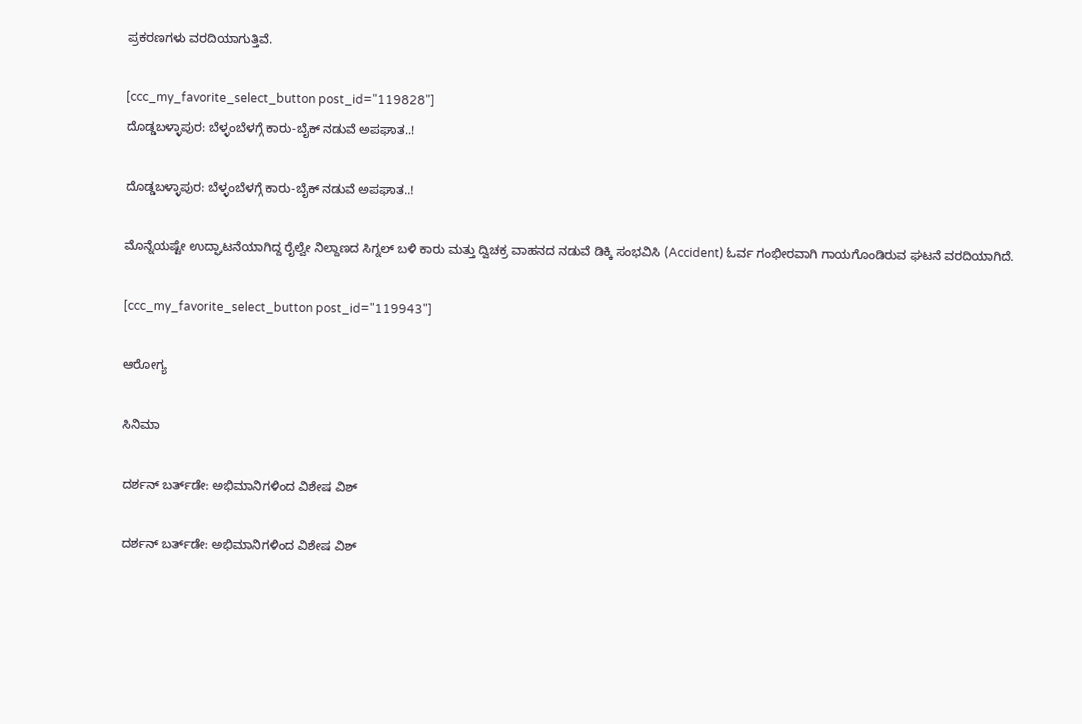ಪ್ರಕರಣಗಳು ವರದಿಯಾಗುತ್ತಿವೆ.

[ccc_my_favorite_select_button post_id="119828"]
ದೊಡ್ಡಬಳ್ಳಾಪುರ: ಬೆಳ್ಳಂಬೆಳಗ್ಗೆ ಕಾರು-ಬೈಕ್ ನಡುವೆ ಅಪಘಾತ..!

ದೊಡ್ಡಬಳ್ಳಾಪುರ: ಬೆಳ್ಳಂಬೆಳಗ್ಗೆ ಕಾರು-ಬೈಕ್ ನಡುವೆ ಅಪಘಾತ..!

ಮೊನ್ನೆಯಷ್ಟೇ ಉದ್ಘಾಟನೆಯಾಗಿದ್ದ ರೈಲ್ವೇ ನಿಲ್ದಾಣದ ಸಿಗ್ನಲ್ ಬಳಿ ಕಾರು ಮತ್ತು ದ್ವಿಚಕ್ರ ವಾಹನದ ನಡುವೆ ಡಿಕ್ಕಿ ಸಂಭವಿಸಿ (Accident) ಓರ್ವ ಗಂಭೀರವಾಗಿ ಗಾಯಗೊಂಡಿರುವ ಘಟನೆ ವರದಿಯಾಗಿದೆ.

[ccc_my_favorite_select_button post_id="119943"]

ಆರೋಗ್ಯ

ಸಿನಿಮಾ

ದರ್ಶನ್ ಬರ್ತ್‌ಡೇ: ಅಭಿಮಾನಿಗಳಿಂದ ವಿಶೇಷ ವಿಶ್

ದರ್ಶನ್ ಬರ್ತ್‌ಡೇ: ಅಭಿಮಾನಿಗಳಿಂದ ವಿಶೇಷ ವಿಶ್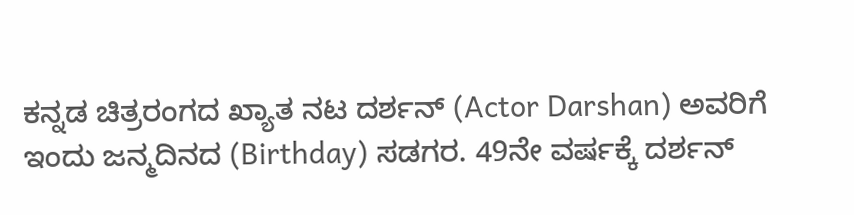ಕನ್ನಡ ಚಿತ್ರರಂಗದ ಖ್ಯಾತ ನಟ ದರ್ಶನ್ (Actor Darshan) ಅವರಿಗೆ ಇಂದು ಜನ್ಮದಿನದ (Birthday) ಸಡಗರ. 49ನೇ ವರ್ಷಕ್ಕೆ ದರ್ಶನ್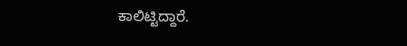ಕಾಲಿಟ್ಟಿದ್ದಾರೆ.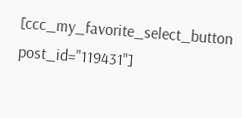[ccc_my_favorite_select_button post_id="119431"]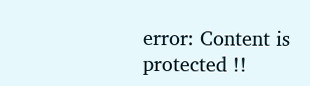error: Content is protected !!